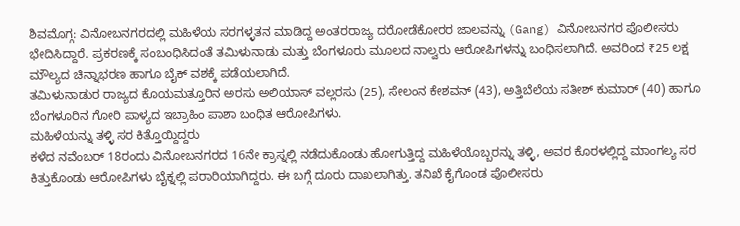ಶಿವಮೊಗ್ಗ: ವಿನೋಬನಗರದಲ್ಲಿ ಮಹಿಳೆಯ ಸರಗಳ್ಳತನ ಮಾಡಿದ್ದ ಅಂತರರಾಜ್ಯ ದರೋಡೆಕೋರರ ಜಾಲವನ್ನು (Gang) ವಿನೋಬನಗರ ಪೊಲೀಸರು ಭೇದಿಸಿದ್ದಾರೆ. ಪ್ರಕರಣಕ್ಕೆ ಸಂಬಂಧಿಸಿದಂತೆ ತಮಿಳುನಾಡು ಮತ್ತು ಬೆಂಗಳೂರು ಮೂಲದ ನಾಲ್ವರು ಆರೋಪಿಗಳನ್ನು ಬಂಧಿಸಲಾಗಿದೆ. ಅವರಿಂದ ₹25 ಲಕ್ಷ ಮೌಲ್ಯದ ಚಿನ್ನಾಭರಣ ಹಾಗೂ ಬೈಕ್ ವಶಕ್ಕೆ ಪಡೆಯಲಾಗಿದೆ.
ತಮಿಳುನಾಡುರ ರಾಜ್ಯದ ಕೊಯಮತ್ತೂರಿನ ಅರಸು ಅಲಿಯಾಸ್ ವಲ್ಲರಸು (25), ಸೇಲಂನ ಕೇಶವನ್ (43), ಅತ್ತಿಬೆಲೆಯ ಸತೀಶ್ ಕುಮಾರ್ (40) ಹಾಗೂ ಬೆಂಗಳೂರಿನ ಗೋರಿ ಪಾಳ್ಯದ ಇಬ್ರಾಹಿಂ ಪಾಶಾ ಬಂಧಿತ ಆರೋಪಿಗಳು.
ಮಹಿಳೆಯನ್ನು ತಳ್ಳಿ ಸರ ಕಿತ್ತೊಯ್ದಿದ್ದರು
ಕಳೆದ ನವೆಂಬರ್ 18ರಂದು ವಿನೋಬನಗರದ 16ನೇ ಕ್ರಾಸ್ನಲ್ಲಿ ನಡೆದುಕೊಂಡು ಹೋಗುತ್ತಿದ್ದ ಮಹಿಳೆಯೊಬ್ಬರನ್ನು ತಳ್ಳಿ, ಅವರ ಕೊರಳಲ್ಲಿದ್ದ ಮಾಂಗಲ್ಯ ಸರ ಕಿತ್ತುಕೊಂಡು ಆರೋಪಿಗಳು ಬೈಕ್ನಲ್ಲಿ ಪರಾರಿಯಾಗಿದ್ದರು. ಈ ಬಗ್ಗೆ ದೂರು ದಾಖಲಾಗಿತ್ತು. ತನಿಖೆ ಕೈಗೊಂಡ ಪೊಲೀಸರು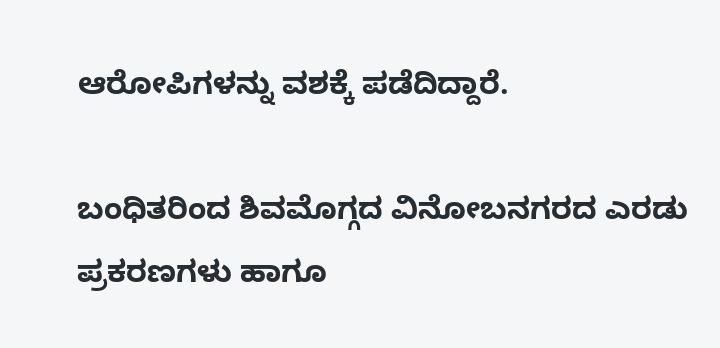ಆರೋಪಿಗಳನ್ನು ವಶಕ್ಕೆ ಪಡೆದಿದ್ದಾರೆ.

ಬಂಧಿತರಿಂದ ಶಿವಮೊಗ್ಗದ ವಿನೋಬನಗರದ ಎರಡು ಪ್ರಕರಣಗಳು ಹಾಗೂ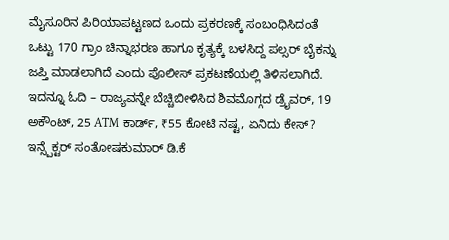ಮೈಸೂರಿನ ಪಿರಿಯಾಪಟ್ಟಣದ ಒಂದು ಪ್ರಕರಣಕ್ಕೆ ಸಂಬಂಧಿಸಿದಂತೆ ಒಟ್ಟು 170 ಗ್ರಾಂ ಚಿನ್ನಾಭರಣ ಹಾಗೂ ಕೃತ್ಯಕ್ಕೆ ಬಳಸಿದ್ದ ಪಲ್ಸರ್ ಬೈಕನ್ನು ಜಪ್ತಿ ಮಾಡಲಾಗಿದೆ ಎಂದು ಪೊಲೀಸ್ ಪ್ರಕಟಣೆಯಲ್ಲಿ ತಿಳಿಸಲಾಗಿದೆ.
ಇದನ್ನೂ ಓದಿ – ರಾಜ್ಯವನ್ನೇ ಬೆಚ್ಚಿಬೀಳಿಸಿದ ಶಿವಮೊಗ್ಗದ ಡ್ರೈವರ್, 19 ಅಕೌಂಟ್, 25 ATM ಕಾರ್ಡ್, ₹55 ಕೋಟಿ ನಷ್ಟ, ಏನಿದು ಕೇಸ್?
ಇನ್ಸ್ಪೆಕ್ಟರ್ ಸಂತೋಷಕುಮಾರ್ ಡಿ.ಕೆ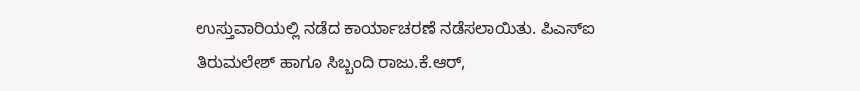ಉಸ್ತುವಾರಿಯಲ್ಲಿ ನಡೆದ ಕಾರ್ಯಾಚರಣೆ ನಡೆಸಲಾಯಿತು. ಪಿಎಸ್ಐ ತಿರುಮಲೇಶ್ ಹಾಗೂ ಸಿಬ್ಬಂದಿ ರಾಜು.ಕೆ.ಆರ್,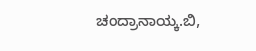ಚಂದ್ರಾನಾಯ್ಕ.ಬಿ,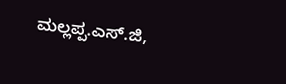ಮಲ್ಲಪ್ಪ.ಎಸ್.ಜಿ,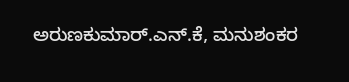ಅರುಣಕುಮಾರ್.ಎನ್.ಕೆ, ಮನುಶಂಕರ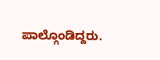ಪಾಲ್ಗೊಂಡಿದ್ದರು.